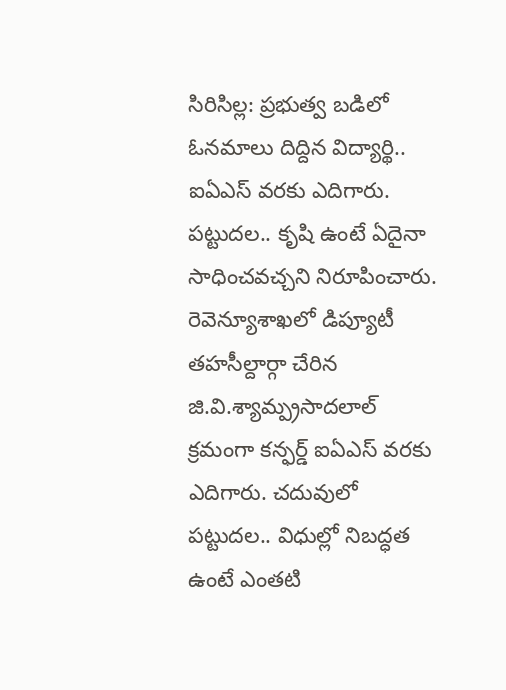సిరిసిల్ల: ప్రభుత్వ బడిలో ఓనమాలు దిద్దిన విద్యార్థి.. ఐఏఎస్ వరకు ఎదిగారు. పట్టుదల.. కృషి ఉంటే ఏదైనా సాధించవచ్చని నిరూపించారు. రెవెన్యూశాఖలో డిప్యూటీ తహసీల్దార్గా చేరిన జి.వి.శ్యామ్ప్రసాదలాల్ క్రమంగా కన్ఫర్డ్ ఐఏఎస్ వరకు ఎదిగారు. చదువులో పట్టుదల.. విధుల్లో నిబద్ధత ఉంటే ఎంతటి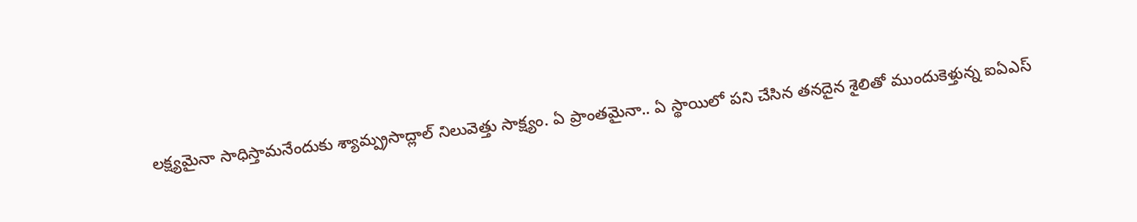లక్ష్యమైనా సాధిస్తామనేందుకు శ్యామ్ప్రసాద్లాల్ నిలువెత్తు సాక్ష్యం. ఏ ప్రాంతమైనా.. ఏ స్థాయిలో పని చేసిన తనదైన శైలితో ముందుకెళ్తున్న ఐఏఎస్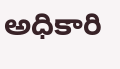అధికారి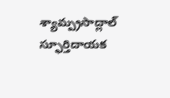శ్యామ్ప్రసాద్లాల్ స్ఫూర్తిదాయక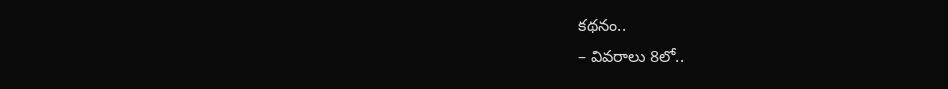కథనం..
– వివరాలు 8లో..